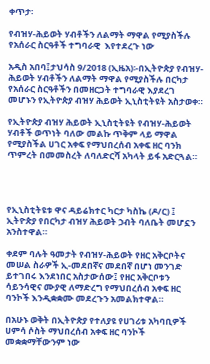ቀጥታ፡

የብዝሃ-ሕይወት ሃብቶችን ለልማት ማዋል የሚያስችሉ የአሰራር ስርዓቶች ተግባራዊ  እየተደረጉ ነው

አዲስ አበባ፤ታህሳስ 9/2018 (ኢዜአ)፡-በኢትዮጵያ የብዝሃ-ሕይወት ሃብቶችን ለልማት ማዋል የሚያስችሉ በርካታ የአሰራር ስርዓቶችን በመዘርጋት ተግባራዊ እያደረገ መሆኑን የኢትዮጵያ ብዝሃ ሕይወት ኢኒስቲትዩት አስታወቀ።

የኢትዮጵያ ብዝሃ ሕይወት ኢኒስቲትዩት የብዝሃ-ሕይወት ሃብቶች ወጥነት ባለው መልኩ ጥቅም ላይ ማዋል የሚያስችል ሀገር አቀፍ የማህበረሰብ አቀፍ ዘር ባንክ ጥምረት በመመስረት ለባለድርሻ አካላት ይፋ አድርጓል።




የኢኒስቲትዩቱ ዋና ዳይሬክተር ካርታ ካስኬ (ዶ/ር) ፤ ኢትዮጵያ የበርካታ ብዝሃ ሕይወት ኃብት ባለቤት መሆኗን አንስተዋል።

ቀደም ባሉት ዓመታት የብዝሃ-ሕይወት የዘር አቅርቦትና መሠል ስራዎች ኢ-መደበኛና መደበኛ በሆነ መንገድ ይተገበሩ እንደነበር አስታውሰው፤ የዘር አቅርቦቱን ሳይንሳዊና ሙያዊ ለማድረግ የማህበረሰብ አቀፍ ዘር ባንኮች እንዲቋቋሙ መደረጉን አመልክተዋል።

በአሁኑ ወቅት በኢትዮጵያ የተለያዩ የሀገሪቱ አካባቢዎች ሀምሳ ሶስት ማህበረሰብ አቀፍ ዘር ባንኮች መቋቋማቸውንም ነው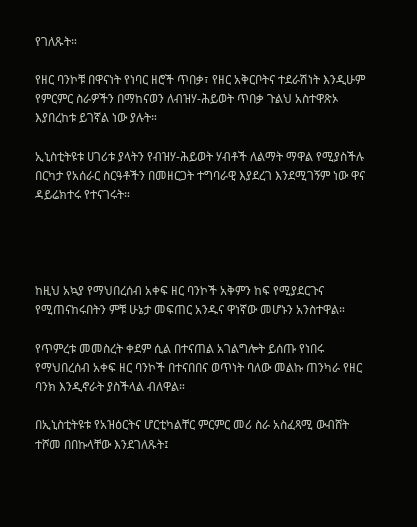የገለጹት።

የዘር ባንኮቹ በዋናነት የነባር ዘሮች ጥበቃ፣ የዘር አቅርቦትና ተደራሽነት እንዲሁም የምርምር ስራዎችን በማከናወን ለብዝሃ-ሕይወት ጥበቃ ጉልህ አስተዋጽኦ እያበረከቱ ይገኛል ነው ያሉት።

ኢኒስቲትዩቱ ሀገሪቱ ያላትን የብዝሃ-ሕይወት ሃብቶች ለልማት ማዋል የሚያስችሉ በርካታ የአሰራር ስርዓቶችን በመዘርጋት ተግባራዊ እያደረገ እንደሚገኝም ነው ዋና ዳይሬክተሩ የተናገሩት።




ከዚህ አኳያ የማህበረሰብ አቀፍ ዘር ባንኮች አቅምን ከፍ የሚያደርጉና የሚጠናከሩበትን ምቹ ሁኔታ መፍጠር አንዱና ዋነኛው መሆኑን አንስተዋል።

የጥምረቱ መመስረት ቀደም ሲል በተናጠል አገልግሎት ይሰጡ የነበሩ የማህበረሰብ አቀፍ ዘር ባንኮች በተናበበና ወጥነት ባለው መልኩ ጠንካራ የዘር ባንክ እንዲኖራት ያስችላል ብለዋል።

በኢኒስቲትዩቱ የአዝዕርትና ሆርቲካልቸር ምርምር መሪ ስራ አስፈጻሚ ውብሸት ተሾመ በበኩላቸው እንደገለጹት፤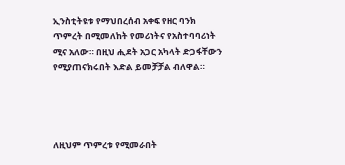ኢንስቲትዩቱ የማህበረሰብ አቀፍ የዘር ባንክ ጥምረት በሚመለከት የመሪነትና የአስተባባሪነት ሚና አለው። በዚህ ሒደት አጋር አካላት ድጋፋቸውን የሚያጠናክሩበት እድል ይመቻቻል ብለዋል።




ለዚህም ጥምረቱ የሚመራበት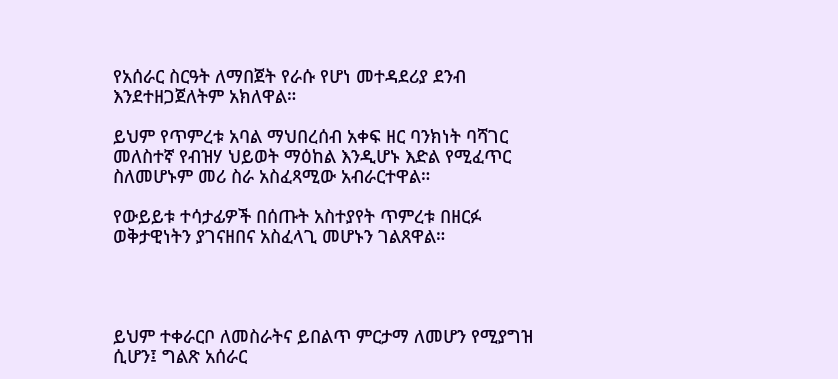የአሰራር ስርዓት ለማበጀት የራሱ የሆነ መተዳደሪያ ደንብ እንደተዘጋጀለትም አክለዋል።

ይህም የጥምረቱ አባል ማህበረሰብ አቀፍ ዘር ባንክነት ባሻገር መለስተኛ የብዝሃ ህይወት ማዕከል እንዲሆኑ እድል የሚፈጥር ስለመሆኑም መሪ ስራ አስፈጻሚው አብራርተዋል።

የውይይቱ ተሳታፊዎች በሰጡት አስተያየት ጥምረቱ በዘርፉ ወቅታዊነትን ያገናዘበና አስፈላጊ መሆኑን ገልጸዋል።




ይህም ተቀራርቦ ለመስራትና ይበልጥ ምርታማ ለመሆን የሚያግዝ ሲሆን፤ ግልጽ አሰራር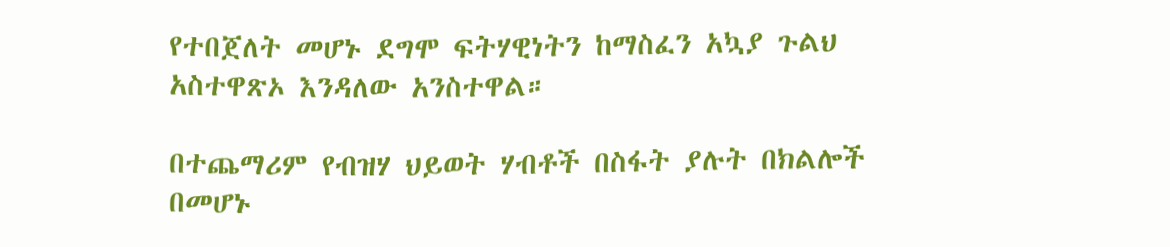የተበጀለት መሆኑ ደግሞ ፍትሃዊነትን ከማስፈን አኳያ ጉልህ አስተዋጽኦ እንዳለው አንስተዋል።

በተጨማሪም የብዝሃ ህይወት ሃብቶች በስፋት ያሉት በክልሎች በመሆኑ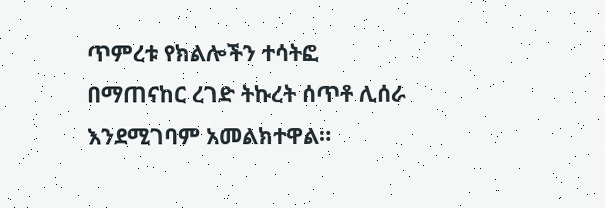ጥምረቱ የክልሎችን ተሳትፎ በማጠናከር ረገድ ትኩረት ሰጥቶ ሊሰራ እንደሚገባም አመልክተዋል።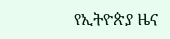የኢትዮጵያ ዜና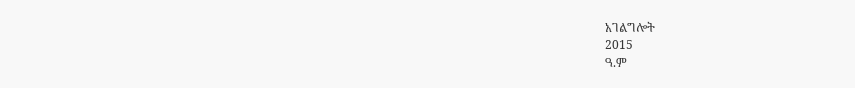አገልግሎት
2015
ዓ.ም